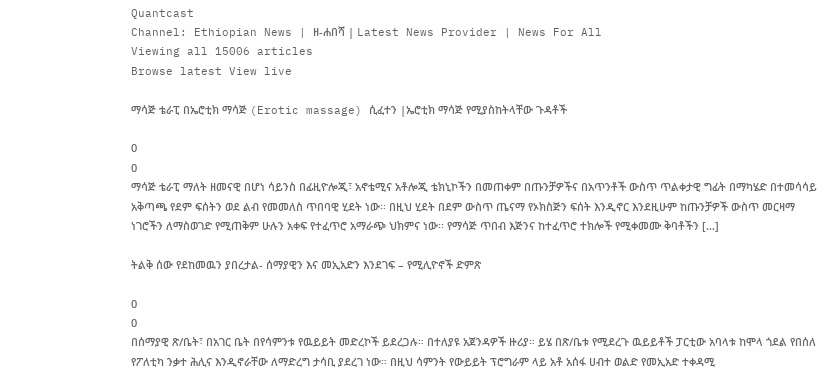Quantcast
Channel: Ethiopian News | ዘ-ሐበሻ | Latest News Provider | News For All
Viewing all 15006 articles
Browse latest View live

ማሳጅ ቴራፒ በኤሮቲክ ማሳጅ (Erotic massage) ሲፈተን |ኤሮቲክ ማሳጅ የሚያስከትላቸው ጉዳቶች

0
0
ማሳጅ ቴራፒ ማለት ዘመናዊ በሆነ ሳይንስ በፊዚዮሎጂ፣ አኖቴሚና አቶሎጂ ቴክኒኮችን በመጠቀም በጡንቻዎችና በአጥንቶች ውስጥ ጥልቀታዊ ግፊት በማካሄድ በተመሳሳይ አቅጣጫ የደም ፍሰትን ወደ ልብ የመመለስ ጥበባዊ ሂደት ነው፡፡ በዚህ ሂደት በደም ውስጥ ጤናማ የኦክስጅን ፍሰት እንዲኖር እንደዚሁም ከጡንቻዎች ውስጥ መርዛማ ነገሮችን ለማስወገድ የሚጠቅም ሁሉን አቀፍ የተፈጥሮ አማራጭ ህክምና ነው፡፡ የማሳጅ ጥበብ እጅንና ከተፈጥሮ ተክሎች የሚቀመሙ ቅባቶችን […]

ትልቅ ሰው የደከመዉን ያበረታል- ሰማያዊን እና መኢአድን እንደገፍ – የሚሊዮኖች ድምጽ

0
0
በሰማያዊ ጽ/ቤት፣ በአገር ቤት በየሳምንቱ የዉይይት መድረኮች ይደረጋሉ። በተለያዩ አጀንዳዎች ዙሪያ። ይሄ በጽ/ቤቱ የሚደረጉ ዉይይቶች ፓርቲው አባላቱ ከሞላ ጎደል የበሰለ የፖለቲካ ንቃተ ሕሊና እንዲኖራቸው ለማድረግ ታሳቢ ያደረገ ነው። በዚህ ሳምንት የውይይት ፕሮግራም ላይ አቶ አሰፋ ሀብተ ወልድ የመኢአድ ተቀዳሚ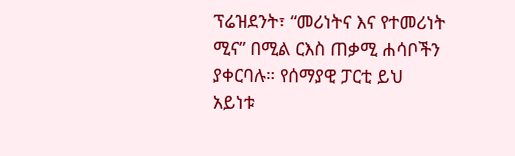ፕሬዝደንት፣ “መሪነትና እና የተመሪነት ሚና” በሚል ርእስ ጠቃሚ ሐሳቦችን ያቀርባሉ። የሰማያዊ ፓርቲ ይህ አይነቱ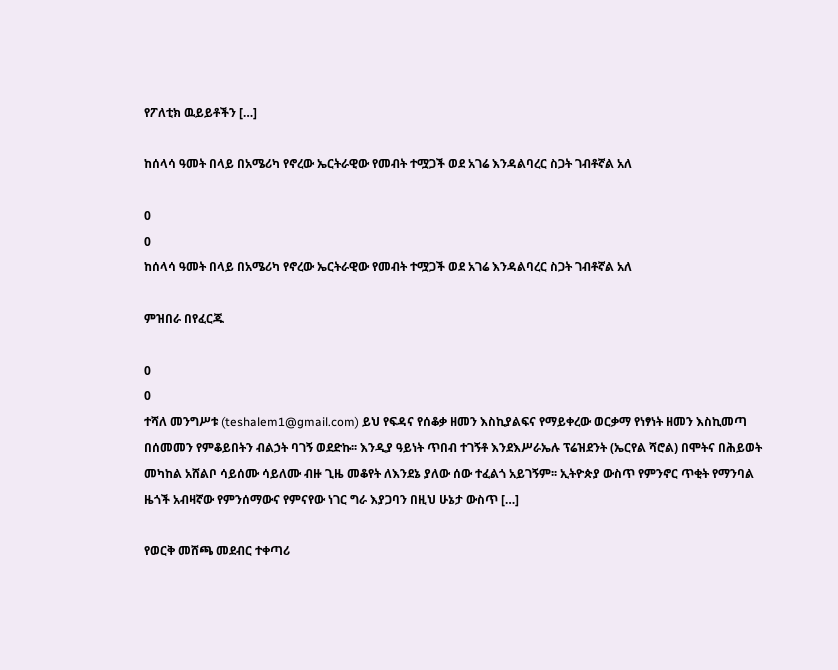የፖለቲክ ዉይይቶችን […]

ከሰላሳ ዓመት በላይ በአሜሪካ የኖረው ኤርትራዊው የመብት ተሟጋች ወደ አገሬ እንዳልባረር ስጋት ገብቶኛል አለ

0
0
ከሰላሳ ዓመት በላይ በአሜሪካ የኖረው ኤርትራዊው የመብት ተሟጋች ወደ አገሬ እንዳልባረር ስጋት ገብቶኛል አለ

ምዝበራ በየፈርጁ

0
0
ተሻለ መንግሥቱ (teshalem1@gmail.com) ይህ የፍዳና የሰቆቃ ዘመን እስኪያልፍና የማይቀረው ወርቃማ የነፃነት ዘመን እስኪመጣ በሰመመን የምቆይበትን ብልኃት ባገኝ ወደድኩ፡፡ እንዲያ ዓይነት ጥበብ ተገኝቶ እንደእሥራኤሉ ፕሬዝደንት (ኤርየል ሻሮል) በሞትና በሕይወት መካከል አሸልቦ ሳይሰሙ ሳይለሙ ብዙ ጊዜ መቆየት ለእንደኔ ያለው ሰው ተፈልጎ አይገኝም፡፡ ኢትዮጵያ ውስጥ የምንኖር ጥቂት የማንባል ዜጎች አብዛኛው የምንሰማውና የምናየው ነገር ግራ እያጋባን በዚህ ሁኔታ ውስጥ […]

የወርቅ መሸጫ መደብር ተቀጣሪ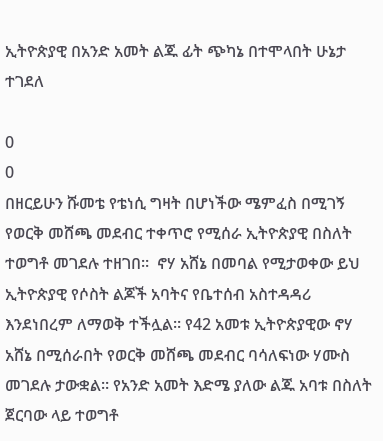ኢትዮጵያዊ በአንድ አመት ልጁ ፊት ጭካኔ በተሞላበት ሁኔታ ተገደለ

0
0
በዘርይሁን ሹመቴ የቴነሲ ግዛት በሆነችው ሜምፈስ በሚገኝ የወርቅ መሸጫ መደብር ተቀጥሮ የሚሰራ ኢትዮጵያዊ በስለት ተወግቶ መገደሉ ተዘገበ።  ኖሃ አሸኔ በመባል የሚታወቀው ይህ ኢትዮጵያዊ የሶስት ልጆች አባትና የቤተሰብ አስተዳዳሪ እንደነበረም ለማወቅ ተችሏል። የ42 አመቱ ኢትዮጵያዊው ኖሃ አሸኔ በሚሰራበት የወርቅ መሸጫ መደብር ባሳለፍነው ሃሙስ መገደሉ ታውቋል። የአንድ አመት እድሜ ያለው ልጁ አባቱ በስለት ጀርባው ላይ ተወግቶ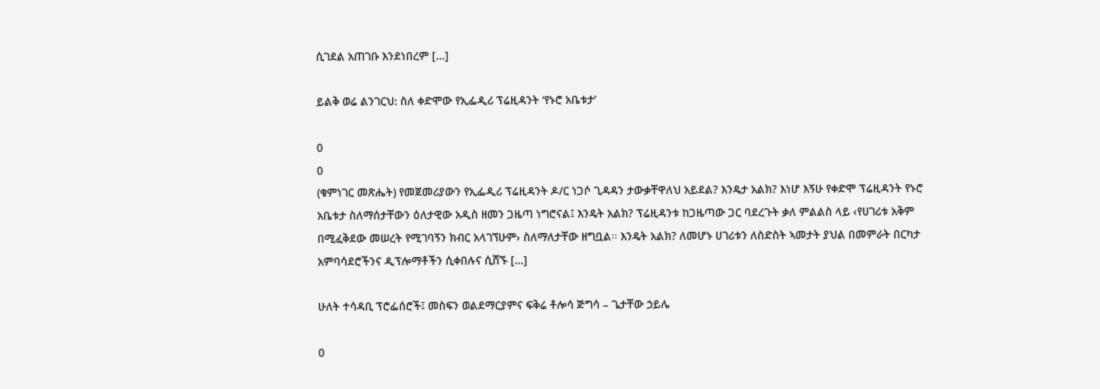ሲገደል አጠገቡ እንደነበረም […]

ይልቅ ወሬ ልንገርህ: ስለ ቀድሞው የኢፌዲሪ ፕሬዚዳንት ‘የኑሮ አቤቱታ’

0
0
(ቁምነገር መጽሔት) የመጀመሪያውን የኢፌዲሪ ፕሬዚዳንት ዶ/ር ነጋሶ ጊዳዳን ታውቃቸዋለህ አይደል? እንዴታ አልክ? እነሆ እኝሁ የቀድሞ ፕሬዚዳንት የኑሮ አቤቱታ ስለማሰታቸውን ዕለታዊው አዲስ ዘመን ጋዜጣ ነግሮናል፤ እንዴት አልክ? ፕሬዚዳንቱ ከጋዜጣው ጋር ባደረጉት ቃለ ምልልስ ላይ ‹የሀገሪቱ አቅም በሚፈቅደው መሠረት የሚገባኝን ክብር አላገኘሁም› ስለማለታቸው ዘግቧል፡፡ እንዴት አልክ? ለመሆኑ ሀገሪቱን ለስድስት ኣመታት ያህል በመምራት በርካታ አምባሳደሮችንና ዲፕሎማቶችን ሲቀበሉና ሲሸኙ […]

ሁለት ተሳዳቢ ፕሮፌሰሮች፤ መስፍን ወልደማርያምና ፍቅሬ ቶሎሳ ጅግሳ – ጌታቸው ኃይሌ

0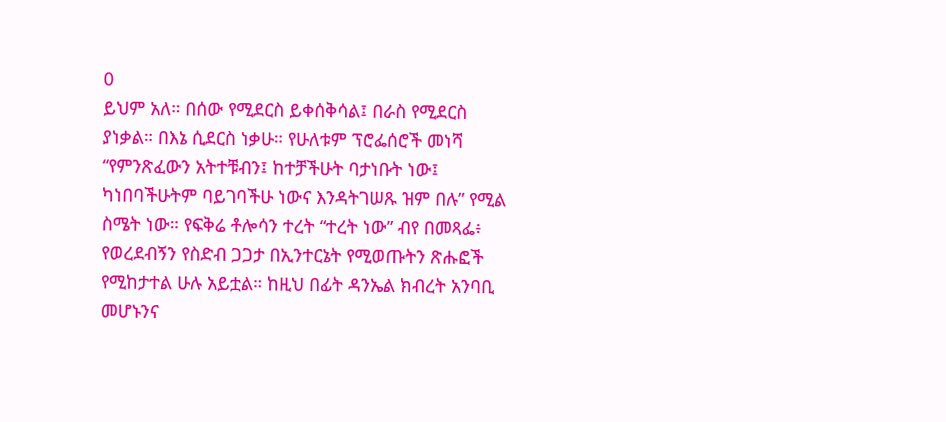0
ይህም አለ። በሰው የሚደርስ ይቀሰቅሳል፤ በራስ የሚደርስ ያነቃል። በእኔ ሲደርስ ነቃሁ። የሁለቱም ፕሮፌሰሮች መነሻ “የምንጽፈውን አትተቹብን፤ ከተቻችሁት ባታነቡት ነው፤ ካነበባችሁትም ባይገባችሁ ነውና እንዳትገሠጹ ዝም በሉ” የሚል ስሜት ነው። የፍቅሬ ቶሎሳን ተረት “ተረት ነው” ብየ በመጻፌ፥ የወረደብኝን የስድብ ጋጋታ በኢንተርኔት የሚወጡትን ጽሑፎች የሚከታተል ሁሉ አይቷል። ከዚህ በፊት ዳንኤል ክብረት አንባቢ መሆኑንና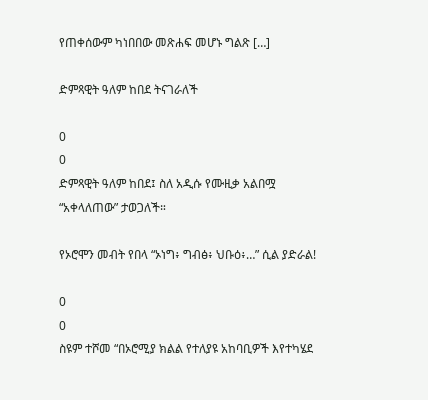የጠቀሰውም ካነበበው መጽሐፍ መሆኑ ግልጽ […]

ድምጻዊት ዓለም ከበደ ትናገራለች

0
0
ድምጻዊት ዓለም ከበደ፤ ስለ አዲሱ የሙዚቃ አልበሟ “አቀላለጠው” ታወጋለች።

የኦሮሞን መብት የበላ “ኦነግ፥ ግብፅ፥ ህቡዕ፥…” ሲል ያድራል!

0
0
ስዩም ተሾመ “በኦሮሚያ ክልል የተለያዩ አከባቢዎች እየተካሄደ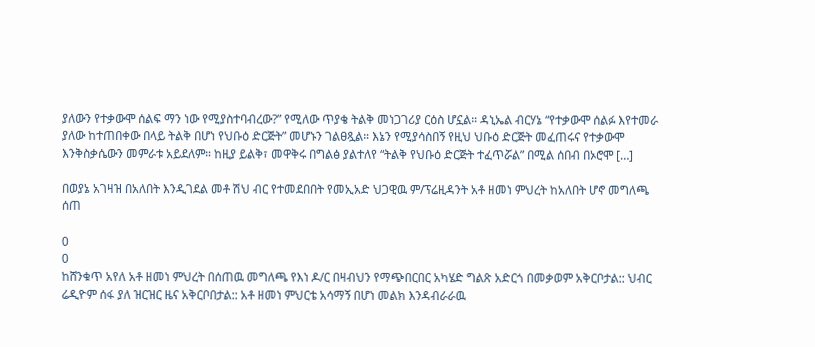ያለውን የተቃውሞ ሰልፍ ማን ነው የሚያስተባብረው?” የሚለው ጥያቄ ትልቅ መነጋገሪያ ርዕስ ሆኗል። ዳኒኤል ብርሃኔ “የተቃውሞ ሰልፉ እየተመራ ያለው ከተጠበቀው በላይ ትልቅ በሆነ የህቡዕ ድርጅት” መሆኑን ገልፀጿል። እኔን የሚያሳስበኝ የዚህ ህቡዕ ድርጅት መፈጠሩና የተቃውሞ እንቅስቃሴውን መምራቱ አይደለም። ከዚያ ይልቅ፣ መዋቅሩ በግልፅ ያልተለየ “ትልቅ የህቡዕ ድርጅት ተፈጥሯል” በሚል ሰበብ በኦሮሞ […]

በወያኔ አገዛዝ በአለበት እንዲገደል መቶ ሽህ ብር የተመደበበት የመኢአድ ህጋዊዉ ም/ፕሬዚዳንት አቶ ዘመነ ምህረት ከአለበት ሆኖ መግለጫ ሰጠ

0
0
ከሸንቁጥ አየለ አቶ ዘመነ ምህረት በሰጠዉ መግለጫ የእነ ዶ/ር በዛብህን የማጭበርበር አካሄድ ግልጽ አድርጎ በመቃወም አቅርቦታል:: ህብር ሬዲዮም ሰፋ ያለ ዝርዝር ዜና አቅርቦበታል:: አቶ ዘመነ ምህርቴ አሳማኝ በሆነ መልክ እንዳብራራዉ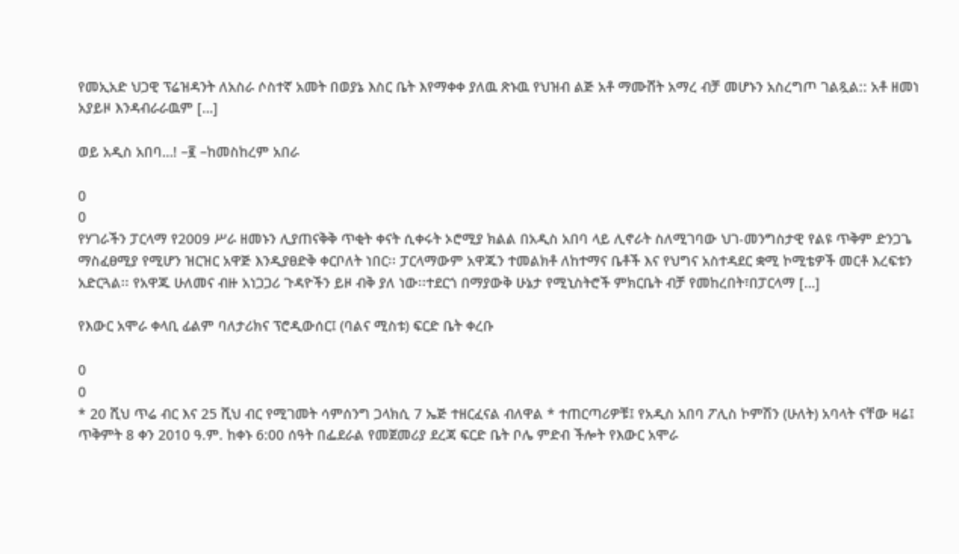የመኢአድ ህጋዊ ፕሬዝዳንት ለአስራ ሶስተኛ አመት በወያኔ እስር ቤት እየማቀቀ ያለዉ ጽኑዉ የህዝብ ልጅ አቶ ማሙሸት አማረ ብቻ መሆኑን አስረግጦ ገልጿል:: አቶ ዘመነ አያይዞ እንዳብራራዉም […]

ወይ አዲስ አበባ…! –፪ –ከመስከረም አበራ

0
0
የሃገራችን ፓርላማ የ2009 ሥራ ዘመኑን ሊያጠናቅቅ ጥቂት ቀናት ሲቀሩት ኦሮሚያ ክልል በአዲስ አበባ ላይ ሊኖራት ስለሚገባው ህገ-መንግስታዊ የልዩ ጥቅም ድንጋጌ ማስፈፀሚያ የሚሆን ዝርዝር አዋጅ እንዲያፀድቅ ቀርቦለት ነበር፡፡ ፓርላማውም አዋጁን ተመልክቶ ለከተማና ቤቶች እና የህግና አስተዳደር ቋሚ ኮሚቴዎች መርቶ እረፍቱን አድርጓል፡፡ የአዋጁ ሁለመና ብዙ አነጋጋሪ ጉዳዮችን ይዞ ብቅ ያለ ነው፡፡ተደርጎ በማያውቅ ሁኔታ የሚኒስትሮች ምክርቤት ብቻ የመከረበት፣በፓርላማ […]

የእውር አሞራ ቀላቢ ፊልም ባለታሪክና ፕሮዲውሰር፤ (ባልና ሚስቱ) ፍርድ ቤት ቀረቡ

0
0
* 20 ሺህ ጥሬ ብር እና 25 ሺህ ብር የሚገመት ሳምሰንግ ጋላክሲ 7 ኤጅ ተዘርፈናል ብለዋል * ተጠርጣሪዎቹ፤ የአዲስ አበባ ፖሊስ ኮምሽን (ሁለት) አባላት ናቸው ዛሬ፤ ጥቅምት 8 ቀን 2010 ዓ.ም. ከቀኑ 6:00 ሰዓት በፌደራል የመጀመሪያ ደረጃ ፍርድ ቤት ቦሌ ምድብ ችሎት የእውር አሞራ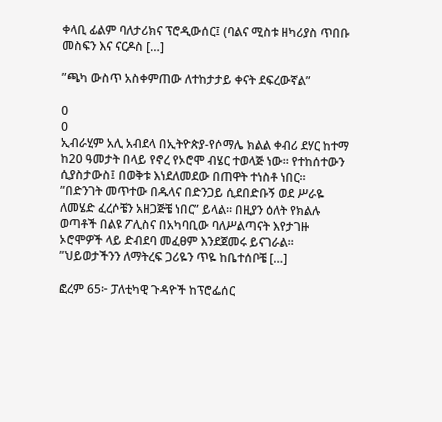ቀላቢ ፊልም ባለታሪክና ፕሮዲውሰር፤ (ባልና ሚስቱ ዘካሪያስ ጥበቡ መስፍን እና ናርዶስ […]

”ጫካ ውስጥ አስቀምጠው ለተከታታይ ቀናት ደፍረውኛል”

0
0
ኢብራሂም አሊ አብደላ በኢትዮጵያ-የሶማሌ ክልል ቀብሪ ደሃር ከተማ ከ20 ዓመታት በላይ የኖረ የኦሮሞ ብሄር ተወላጅ ነው። የተከሰተውን ሲያስታውስ፤ በወቅቱ እነደለመደው በጠዋት ተነስቶ ነበር። ”በድንገት መጥተው በዱላና በድንጋይ ሲደበድቡኝ ወደ ሥራዬ ለመሄድ ፈረሶቼን አዘጋጅቼ ነበር” ይላል። በዚያን ዕለት የክልሉ ወጣቶች በልዩ ፖሊስና በአካባቢው ባለሥልጣናት እየታገዙ ኦሮሞዎች ላይ ድብደባ መፈፀም እንደጀመሩ ይናገራል። ”ህይወታችንን ለማትረፍ ጋሪዬን ጥዬ ከቤተሰቦቼ […]

ፎረም 65፦ ፓለቲካዊ ጉዳዮች ከፕሮፌሰር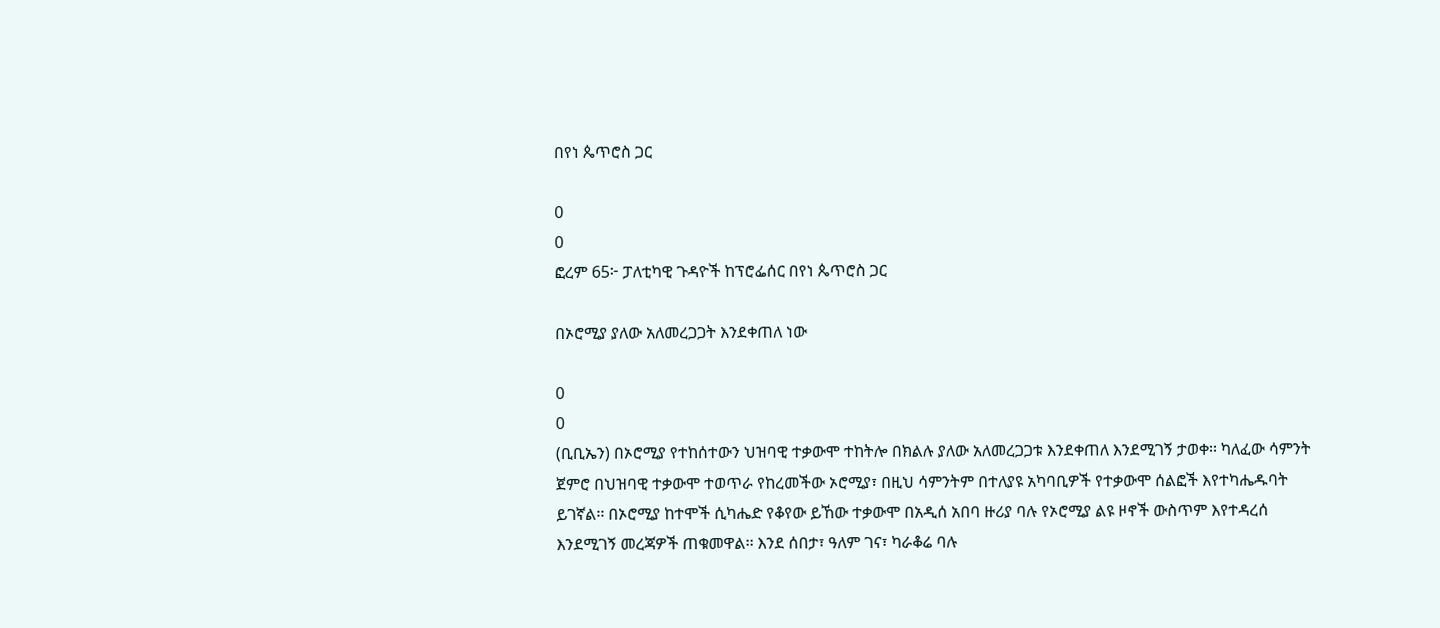በየነ ጴጥሮስ ጋር

0
0
ፎረም 65፦ ፓለቲካዊ ጉዳዮች ከፕሮፌሰር በየነ ጴጥሮስ ጋር

በኦሮሚያ ያለው አለመረጋጋት እንደቀጠለ ነው

0
0
(ቢቢኤን) በኦሮሚያ የተከሰተውን ህዝባዊ ተቃውሞ ተከትሎ በክልሉ ያለው አለመረጋጋቱ እንደቀጠለ እንደሚገኝ ታወቀ፡፡ ካለፈው ሳምንት ጀምሮ በህዝባዊ ተቃውሞ ተወጥራ የከረመችው ኦሮሚያ፣ በዚህ ሳምንትም በተለያዩ አካባቢዎች የተቃውሞ ሰልፎች እየተካሔዱባት ይገኛል፡፡ በኦሮሚያ ከተሞች ሲካሔድ የቆየው ይኸው ተቃውሞ በአዲሰ አበባ ዙሪያ ባሉ የኦሮሚያ ልዩ ዞኖች ውስጥም እየተዳረሰ እንደሚገኝ መረጃዎች ጠቁመዋል፡፡ እንደ ሰበታ፣ ዓለም ገና፣ ካራቆሬ ባሉ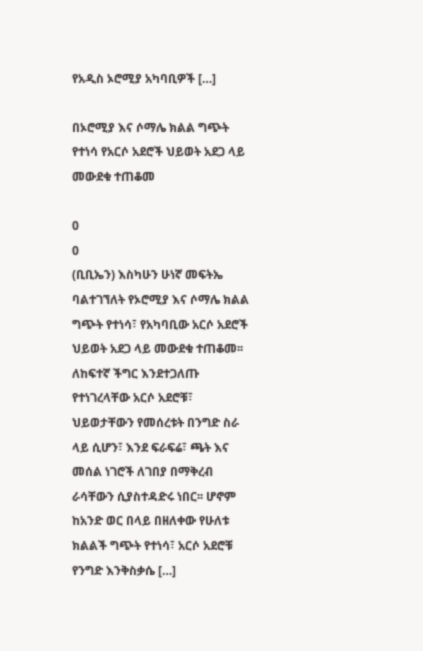የአዲስ ኦሮሚያ አካባቢዎች […]

በኦሮሚያ እና ሶማሌ ክልል ግጭት የተነሳ የአርሶ አደሮች ህይወት አደጋ ላይ መውደቁ ተጠቆመ

0
0
(ቢቢኤን) እስካሁን ሁነኛ መፍትኤ ባልተገኘለት የኦሮሚያ እና ሶማሌ ክልል ግጭት የተነሳ፣ የአካባቢው አርሶ አደሮች ህይወት አደጋ ላይ መውደቁ ተጠቆመ፡፡ ለከፍተኛ ችግር እንደተጋለጡ የተነገረላቸው አርሶ አደሮቹ፣ ህይወታቸውን የመሰረቱት በንግድ ስራ ላይ ሲሆን፣ እንደ ፍራፍሬ፣ ጫት እና መሰል ነገሮች ለገበያ በማቅረብ ራሳቸውን ሲያስተዳድሩ ነበር፡፡ ሆኖም ከአንድ ወር በላይ በዘለቀው የሁለቱ ክልልች ግጭት የተነሳ፣ አርሶ አደሮቹ የንግድ እንቅስቃሴ […]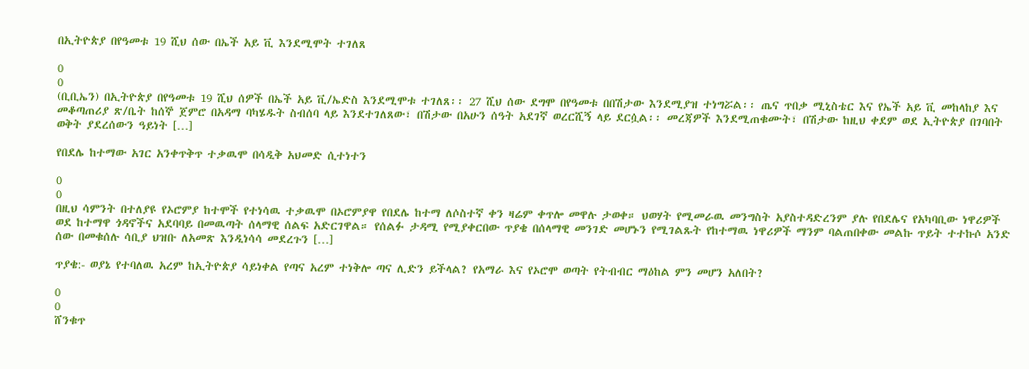በኢትዮጵያ በየዓመቱ 19 ሺህ ሰው በኤች አይ ቪ እንደሚሞት ተገለጸ

0
0
(ቢቢኤን) በኢትዮጵያ በየዓመቱ 19 ሺህ ሰዎች በኤች አይ ቪ/ኤድስ እንደሚሞቱ ተገለጸ፡፡ 27 ሺህ ሰው ደግሞ በየዓመቱ በበሽታው እንደሚያዝ ተነግሯል፡፡ ጤና ጥበቃ ሚኒስቴር እና የኤች አይ ቪ መከላከያ እና መቆጣጠሪያ ጽ/ቤት ከሰኞ ጀምሮ በአዳማ ባካሄዱት ስብሰባ ላይ እንደተገለጸው፣ በሽታው በአሁን ሰዓት አደገኛ ወረርሺኝ ላይ ደርሷል፡፡ መረጃዎች እንደሚጠቁሙት፣ በሽታው ከዚህ ቀደም ወደ ኢትዮጵያ በገባበት ወቅት ያደረሰውን ዓይነት […]

የበደሌ ከተማው አገር አንቀጥቅጥ ተቃዉሞ በሳዲቅ አህመድ ሲተነተን

0
0
በዚህ ሳምንት በተለያዩ የኦሮምያ ከተሞች የተነሳዉ ተቃዉሞ በኦሮምያዋ የበደሌ ከተማ ለሶስተኛ ቀን ዛሬም ቀጥሎ መዋሉ ታወቀ። ህወሃት የሚመራዉ መንግስት አያስተዳድረንም ያሉ የበደሌና የአካባቢው ነዋሪዎች ወደ ከተማዋ ጎዳኖችና አደባባይ በመዉጣት ሰላማዊ ሰልፍ አድርገዋል። የሰልፉ ታዳሚ የሚያቀርበው ጥያቄ በሰላማዊ መንገድ መሆኑን የሚገልጹት የከተማዉ ነዋሪዎች ማንም ባልጠበቀው መልኩ ጥይት ተተኩሶ አንድ ሰው በመቁሰሉ ሳቢያ ህዝቡ ለአመጽ እንዲነሳሳ መደረጉን […]

ጥያቄ:- ወያኔ የተባለዉ አረም ከኢትዮጵያ ሳይነቀል የጣና አረም ተነቅሎ ጣና ሊድን ይችላል? የአማራ እና የኦሮሞ ወጣት የትብብር ማዕከል ምን መሆን አለበት?

0
0
ሸንቁጥ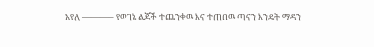አየለ ———– የወገኔ ልጆች ተጨንቀዉ እና ተጠበዉ ጣናን እንዴት ማዳን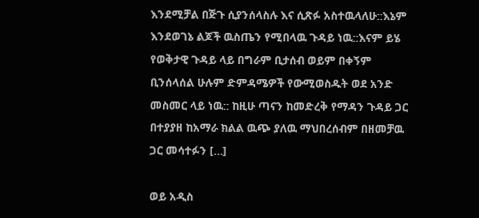እንደሚቻል በጅጉ ሲያንሰላስሉ እና ሲጽፉ አስተዉላለሁ::እኔም እንደወገኔ ልጆች ዉስጤን የሚበላዉ ጉዳይ ነዉ::እናም ይሄ የወቅታዊ ጉዳይ ላይ በግራም ቢታሰብ ወይም በቀኝም ቢንሰላሰል ሁሉም ድምዳሜዎች የውሚወስዱት ወደ አንድ መስመር ላይ ነዉ:: ከዚሁ ጣናን ከመድረቅ የማዳን ጉዳይ ጋር በተያያዘ ከአማራ ክልል ዉጭ ያለዉ ማህበረሰብም በዘመቻዉ ጋር መሳተፉን […]

ወይ አዲስ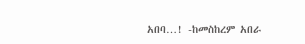አበባ…! -ከመስከረም አበራ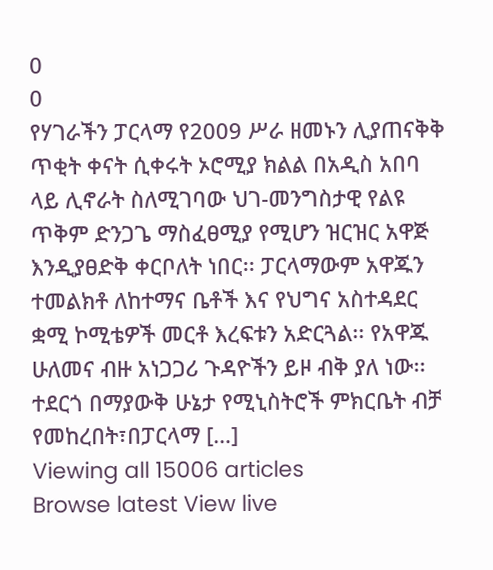0
0
የሃገራችን ፓርላማ የ2009 ሥራ ዘመኑን ሊያጠናቅቅ ጥቂት ቀናት ሲቀሩት ኦሮሚያ ክልል በአዲስ አበባ ላይ ሊኖራት ስለሚገባው ህገ-መንግስታዊ የልዩ ጥቅም ድንጋጌ ማስፈፀሚያ የሚሆን ዝርዝር አዋጅ እንዲያፀድቅ ቀርቦለት ነበር፡፡ ፓርላማውም አዋጁን ተመልክቶ ለከተማና ቤቶች እና የህግና አስተዳደር ቋሚ ኮሚቴዎች መርቶ እረፍቱን አድርጓል፡፡ የአዋጁ ሁለመና ብዙ አነጋጋሪ ጉዳዮችን ይዞ ብቅ ያለ ነው፡፡ተደርጎ በማያውቅ ሁኔታ የሚኒስትሮች ምክርቤት ብቻ የመከረበት፣በፓርላማ […]
Viewing all 15006 articles
Browse latest View live